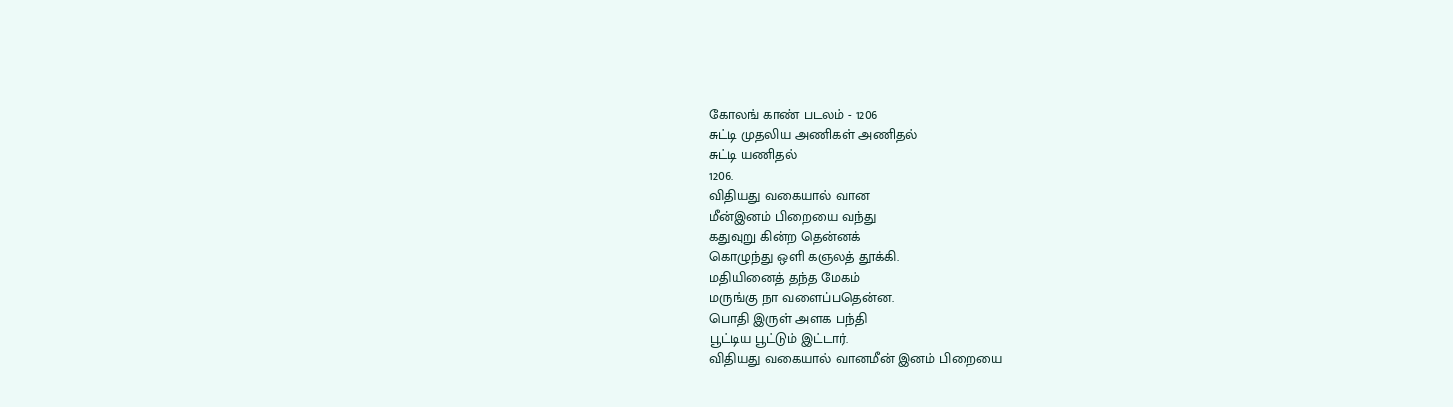கோலங் காண் படலம் - 1206
சுட்டி முதலிய அணிகள் அணிதல்
சுட்டி யணிதல்
1206.
விதியது வகையால் வான
மீன்இனம் பிறையை வந்து
கதுவுறு கின்ற தென்னக்
கொழுந்து ஒளி கஞலத் தூக்கி.
மதியினைத் தந்த மேகம்
மருங்கு நா வளைப்பதென்ன.
பொதி இருள் அளக பந்தி
பூட்டிய பூட்டும் இட்டார்.
விதியது வகையால் வானமீன் இனம் பிறையை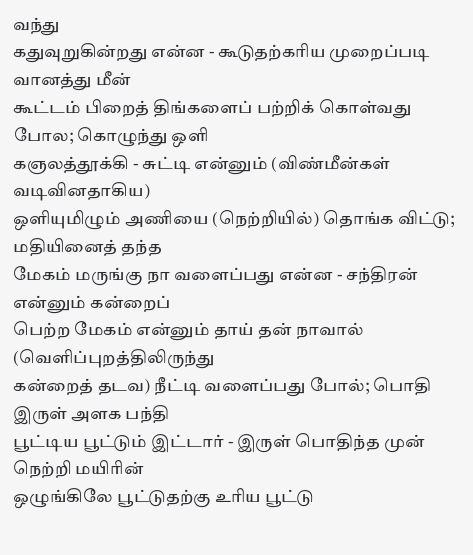வந்து
கதுவுறுகின்றது என்ன - கூடுதற்கரிய முறைப்படி வானத்து மீன்
கூட்டம் பிறைத் திங்களைப் பற்றிக் கொள்வது போல; கொழுந்து ஒளி
கஞலத்தூக்கி - சுட்டி என்னும் (விண்மீன்கள் வடிவினதாகிய)
ஒளியுமிழும் அணியை (நெற்றியில்) தொங்க விட்டு; மதியினைத் தந்த
மேகம் மருங்கு நா வளைப்பது என்ன - சந்திரன் என்னும் கன்றைப்
பெற்ற மேகம் என்னும் தாய் தன் நாவால் (வெளிப்புறத்திலிருந்து
கன்றைத் தடவ) நீட்டி வளைப்பது போல்; பொதி இருள் அளக பந்தி
பூட்டிய பூட்டும் இட்டார் - இருள் பொதிந்த முன் நெற்றி மயிரின்
ஒழுங்கிலே பூட்டுதற்கு உரிய பூட்டு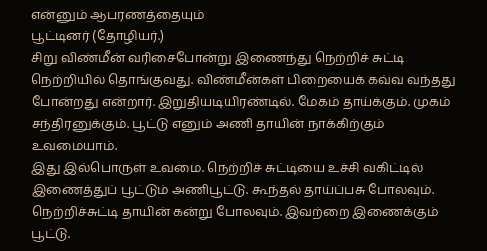என்னும் ஆபரணத்தையும்
பூட்டினர் (தோழியர்.)
சிறு விண்மீன் வரிசைபோன்று இணைந்து நெற்றிச் சுட்டி
நெற்றியில் தொங்குவது. விண்மீன்கள் பிறையைக் கவ்வ வந்தது
போன்றது என்றார். இறுதியடியிரண்டில். மேகம் தாய்க்கும். முகம்
சந்திரனுக்கும். பூட்டு எனும் அணி தாயின் நாக்கிற்கும் உவமையாம்.
இது இல்பொருள் உவமை. நெற்றிச் சுட்டியை உச்சி வகிட்டில்
இணைத்துப் பூட்டும் அணிபூட்டு. கூந்தல் தாய்ப்பசு போலவும்.
நெற்றிச்சுட்டி தாயின் கன்று போலவும். இவற்றை இணைக்கும் பூட்டு.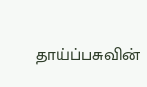தாய்ப்பசுவின்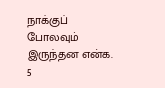நாக்குப் போலவும் இருந்தன என்க. 5